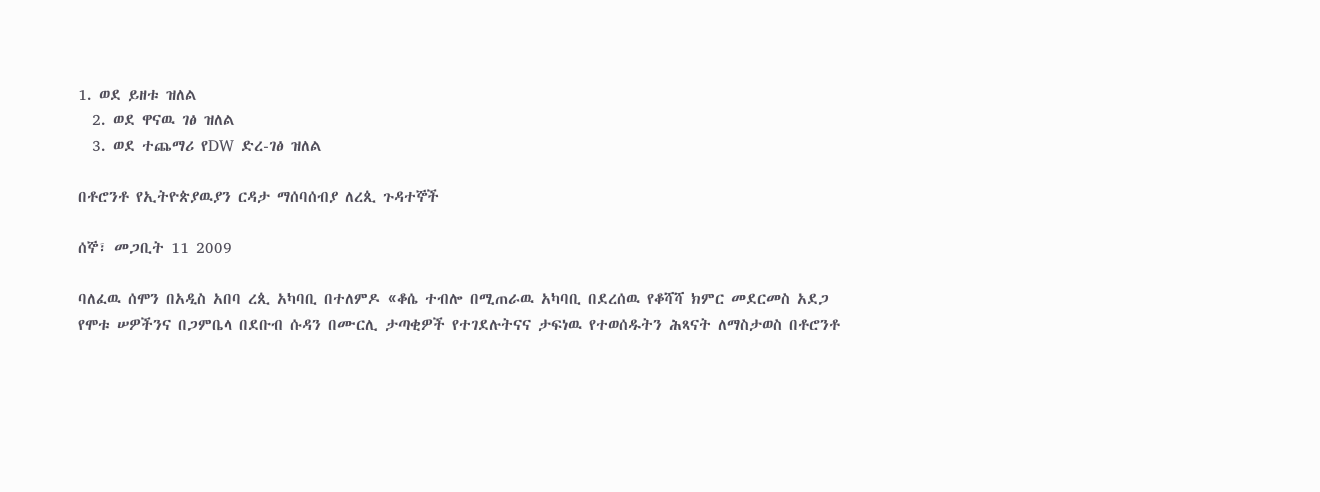1. ወደ ይዘቱ ዝለል
  2. ወደ ዋናዉ ገፅ ዝለል
  3. ወደ ተጨማሪ የDW ድረ-ገፅ ዝለል

በቶሮንቶ የኢትዮጵያዉያን ርዳታ ማሰባሰብያ ለረጲ ጉዳተኞች

ሰኞ፣ መጋቢት 11 2009

ባለፈዉ ሰሞን በአዲስ አበባ ረጲ አካባቢ በተለምዶ «ቆሴ ተብሎ በሚጠራዉ አካባቢ በደረሰዉ የቆሻሻ ክምር መደርመስ አደጋ የሞቱ ሠዎችንና በጋምቤላ በደቡብ ሱዳን በሙርሊ ታጣቂዎች የተገደሉትናና ታፍነዉ የተወሰዱትን ሕጻናት ለማስታወስ በቶሮንቶ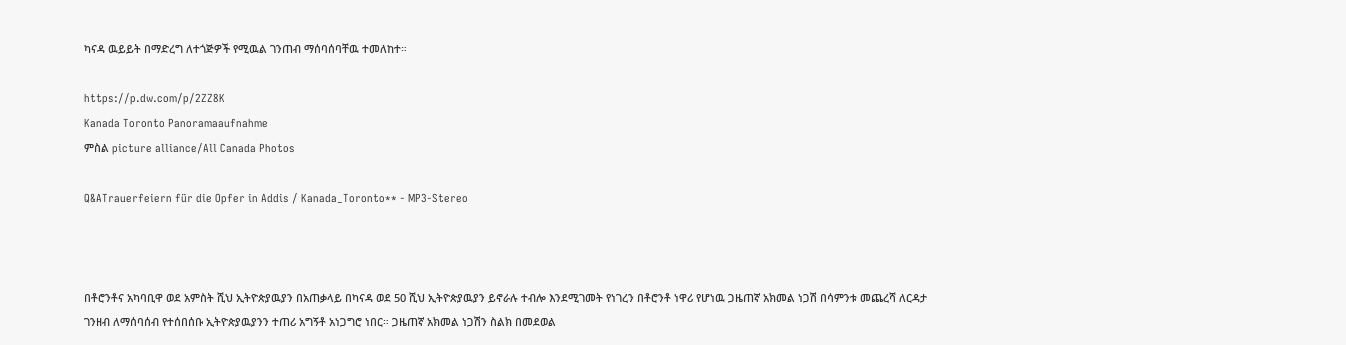ካናዳ ዉይይት በማድረግ ለተጎጅዎች የሚዉል ገንጠብ ማሰባሰባቸዉ ተመለከተ።

https://p.dw.com/p/2ZZ8K
Kanada Toronto Panoramaaufnahme
ምስል picture alliance/All Canada Photos

Q&ATrauerfeiern für die Opfer in Addis / Kanada_Toronto** - MP3-Stereo



በቶሮንቶና አካባቢዋ ወደ አምስት ሺህ ኢትዮጵያዉያን በአጠቃላይ በካናዳ ወደ 50 ሺህ ኢትዮጵያዉያን ይኖራሉ ተብሎ እንደሚገመት የነገረን በቶሮንቶ ነዋሪ የሆነዉ ጋዜጠኛ አክመል ነጋሽ በሳምንቱ መጨረሻ ለርዳታ ገንዘብ ለማሰባሰብ የተሰበሰቡ ኢትዮጵያዉያንን ተጠሪ አግኝቶ አነጋግሮ ነበር። ጋዜጠኛ አክመል ነጋሽን ስልክ በመደወል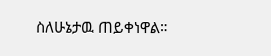ስለሁኔታዉ ጠይቀነዋል።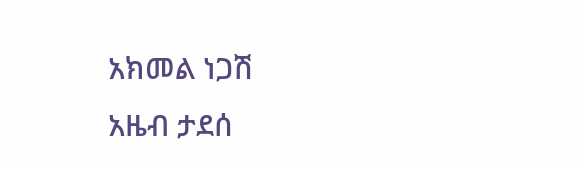አክመል ነጋሽ
አዜብ ታደሰ